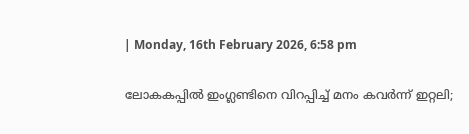| Monday, 16th February 2026, 6:58 pm

ലോകകപ്പില്‍ ഇംഗ്ലണ്ടിനെ വിറപ്പിച്ച് മനം കവര്‍ന്ന് ഇറ്റലി;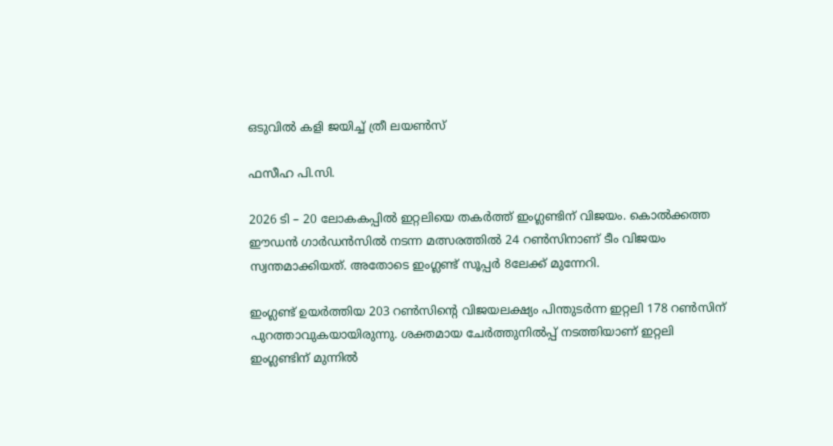ഒടുവില്‍ കളി ജയിച്ച് ത്രീ ലയണ്‍സ്

ഫസീഹ പി.സി.

2026 ടി – 20 ലോകകപ്പില്‍ ഇറ്റലിയെ തകര്‍ത്ത് ഇംഗ്ലണ്ടിന് വിജയം. കൊല്‍ക്കത്ത ഈഡന്‍ ഗാര്‍ഡന്‍സില്‍ നടന്ന മത്സരത്തില്‍ 24 റണ്‍സിനാണ് ടീം വിജയം സ്വന്തമാക്കിയത്. അതോടെ ഇംഗ്ലണ്ട് സൂപ്പര്‍ 8ലേക്ക് മുന്നേറി.

ഇംഗ്ലണ്ട് ഉയര്‍ത്തിയ 203 റണ്‍സിന്റെ വിജയലക്ഷ്യം പിന്തുടര്‍ന്ന ഇറ്റലി 178 റണ്‍സിന് പുറത്താവുകയായിരുന്നു. ശക്തമായ ചേര്‍ത്തുനില്‍പ്പ് നടത്തിയാണ് ഇറ്റലി ഇംഗ്ലണ്ടിന് മുന്നില്‍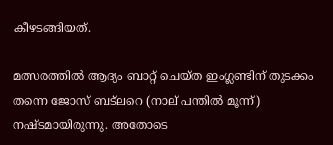കീഴടങ്ങിയത്.

മത്സരത്തില്‍ ആദ്യം ബാറ്റ് ചെയ്ത ഇംഗ്ലണ്ടിന് തുടക്കം തന്നെ ജോസ് ബട്‌ലറെ (നാല് പന്തില്‍ മൂന്ന്) നഷ്ടമായിരുന്നു. അതോടെ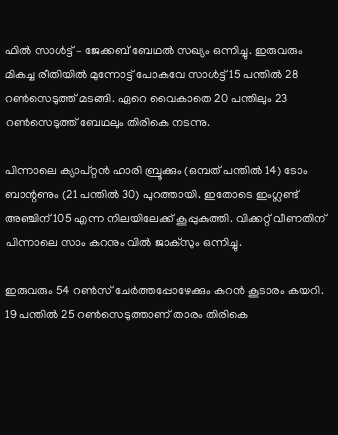ഫില്‍ സാള്‍ട്ട് – ജേക്കബ് ബേഥല്‍ സഖ്യം ഒന്നിച്ചു. ഇരുവരും മികച്ച രീതിയില്‍ മുന്നോട്ട് പോകവേ സാള്‍ട്ട് 15 പന്തില്‍ 28 റണ്‍സെടുത്ത് മടങ്ങി. ഏറെ വൈകാതെ 20 പന്തിലും 23 റണ്‍സെടുത്ത് ബേഥലും തിരികെ നടന്നു.

പിന്നാലെ ക്യാപ്റ്റന്‍ ഹാരി ബ്രൂക്കും (ഒമ്പത് പന്തില്‍ 14) ടോം ബാന്റണും (21 പന്തില്‍ 30) പുറത്തായി. ഇതോടെ ഇംഗ്ലണ്ട് അഞ്ചിന് 105 എന്ന നിലയിലേക്ക് കൂപ്പുകുത്തി. വിക്കറ്റ് വീണതിന് പിന്നാലെ സാം കറനും വില്‍ ജാക്സും ഒന്നിച്ചു.

ഇരുവരും 54 റണ്‍സ് ചേര്‍ത്തപ്പോഴേക്കും കറന്‍ കൂടാരം കയറി. 19 പന്തില്‍ 25 റണ്‍സെടുത്താണ് താരം തിരികെ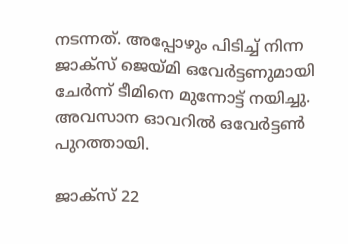നടന്നത്. അപ്പോഴും പിടിച്ച് നിന്ന ജാക്‌സ് ജെയ്മി ഒവേര്‍ട്ടണുമായി ചേര്‍ന്ന് ടീമിനെ മുന്നോട്ട് നയിച്ചു. അവസാന ഓവറില്‍ ഒവേര്‍ട്ടണ്‍ പുറത്തായി.

ജാക്‌സ് 22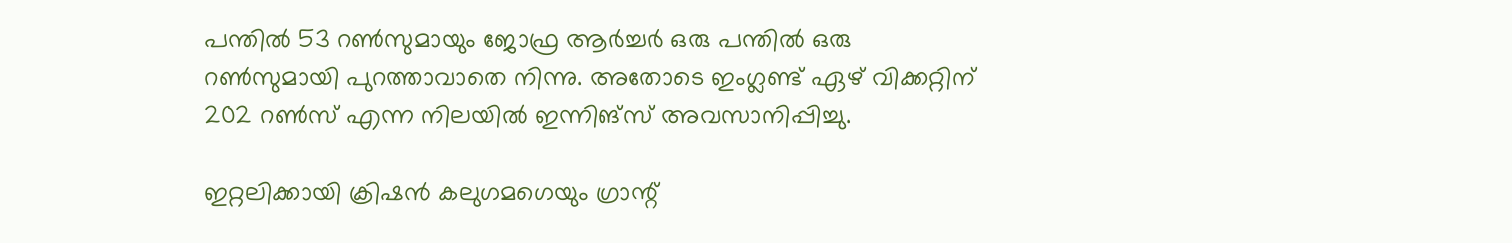പന്തില്‍ 53 റണ്‍സുമായും ജോഫ്ര ആര്‍ച്ചര്‍ ഒരു പന്തില്‍ ഒരു റണ്‍സുമായി പുറത്താവാതെ നിന്നു. അതോടെ ഇംഗ്ലണ്ട് ഏഴ് വിക്കറ്റിന് 202 റണ്‍സ് എന്ന നിലയില്‍ ഇന്നിങ്സ് അവസാനിപ്പിച്ചു.

ഇറ്റലിക്കായി ക്രിഷന്‍ കലുഗമഗെയും ഗ്രാന്റ്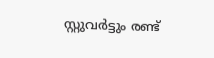സ്റ്റുവര്‍ട്ടും രണ്ട്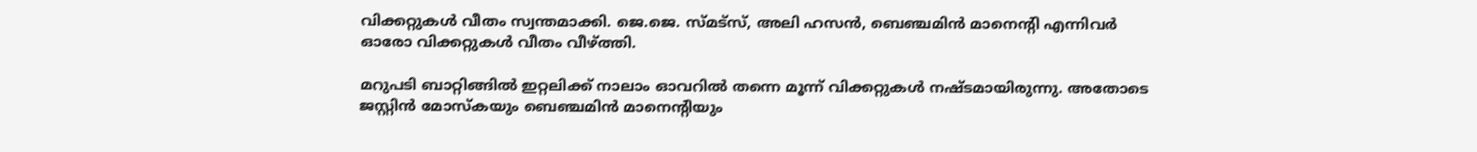വിക്കറ്റുകള്‍ വീതം സ്വന്തമാക്കി. ജെ.ജെ. സ്മട്‌സ്, അലി ഹസന്‍, ബെഞ്ചമിന്‍ മാനെന്റി എന്നിവര്‍ ഓരോ വിക്കറ്റുകള്‍ വീതം വീഴ്ത്തി.

മറുപടി ബാറ്റിങ്ങില്‍ ഇറ്റലിക്ക് നാലാം ഓവറില്‍ തന്നെ മൂന്ന് വിക്കറ്റുകള്‍ നഷ്ടമായിരുന്നു. അതോടെ ജസ്റ്റിന്‍ മോസ്‌കയും ബെഞ്ചമിന്‍ മാനെന്റിയും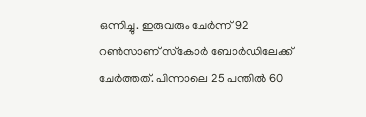ഒന്നിച്ചു. ഇരുവരും ചേര്‍ന്ന് 92 റണ്‍സാണ് സ്‌കോര്‍ ബോര്‍ഡിലേക്ക് ചേര്‍ത്തത്. പിന്നാലെ 25 പന്തില്‍ 60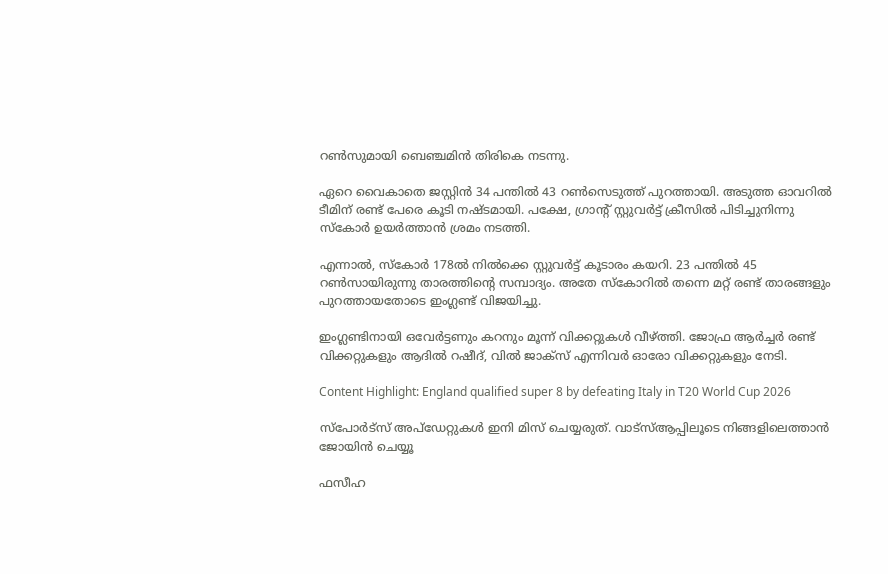റണ്‍സുമായി ബെഞ്ചമിന്‍ തിരികെ നടന്നു.

ഏറെ വൈകാതെ ജസ്റ്റിന്‍ 34 പന്തില്‍ 43 റണ്‍സെടുത്ത് പുറത്തായി. അടുത്ത ഓവറില്‍ ടീമിന് രണ്ട് പേരെ കൂടി നഷ്ടമായി. പക്ഷേ, ഗ്രാന്റ് സ്റ്റുവര്‍ട്ട് ക്രീസില്‍ പിടിച്ചുനിന്നു സ്‌കോര്‍ ഉയര്‍ത്താന്‍ ശ്രമം നടത്തി.

എന്നാല്‍, സ്‌കോര്‍ 178ല്‍ നില്‍ക്കെ സ്റ്റുവര്‍ട്ട് കൂടാരം കയറി. 23 പന്തില്‍ 45 റണ്‍സായിരുന്നു താരത്തിന്റെ സമ്പാദ്യം. അതേ സ്‌കോറില്‍ തന്നെ മറ്റ് രണ്ട് താരങ്ങളും പുറത്തായതോടെ ഇംഗ്ലണ്ട് വിജയിച്ചു.

ഇംഗ്ലണ്ടിനായി ഒവേര്‍ട്ടണും കറനും മൂന്ന് വിക്കറ്റുകള്‍ വീഴ്ത്തി. ജോഫ്ര ആര്‍ച്ചര്‍ രണ്ട് വിക്കറ്റുകളും ആദില്‍ റഷീദ്, വില്‍ ജാക്‌സ് എന്നിവര്‍ ഓരോ വിക്കറ്റുകളും നേടി.

Content Highlight: England qualified super 8 by defeating Italy in T20 World Cup 2026

സ്പോർട്സ് അപ്ഡേറ്റുകൾ ഇനി മിസ് ചെയ്യരുത്. വാട്സ്ആപ്പിലൂടെ നിങ്ങളിലെത്താൻ ജോയിൻ ചെയ്യൂ

ഫസീഹ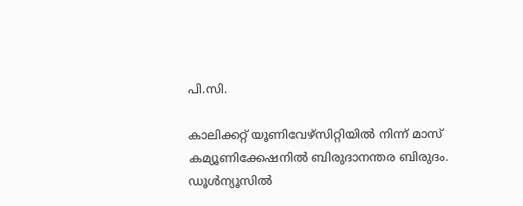പി.സി.

കാലിക്കറ്റ് യൂണിവേഴ്‌സിറ്റിയില്‍ നിന്ന് മാസ് കമ്യൂണിക്കേഷനില്‍ ബിരുദാനന്തര ബിരുദം. ഡൂള്‍ന്യൂസില്‍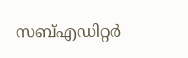സബ്എഡിറ്റര്‍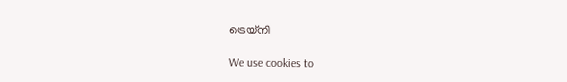ട്രെയ്‌നി

We use cookies to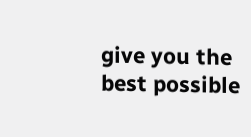give you the best possible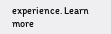experience. Learn more